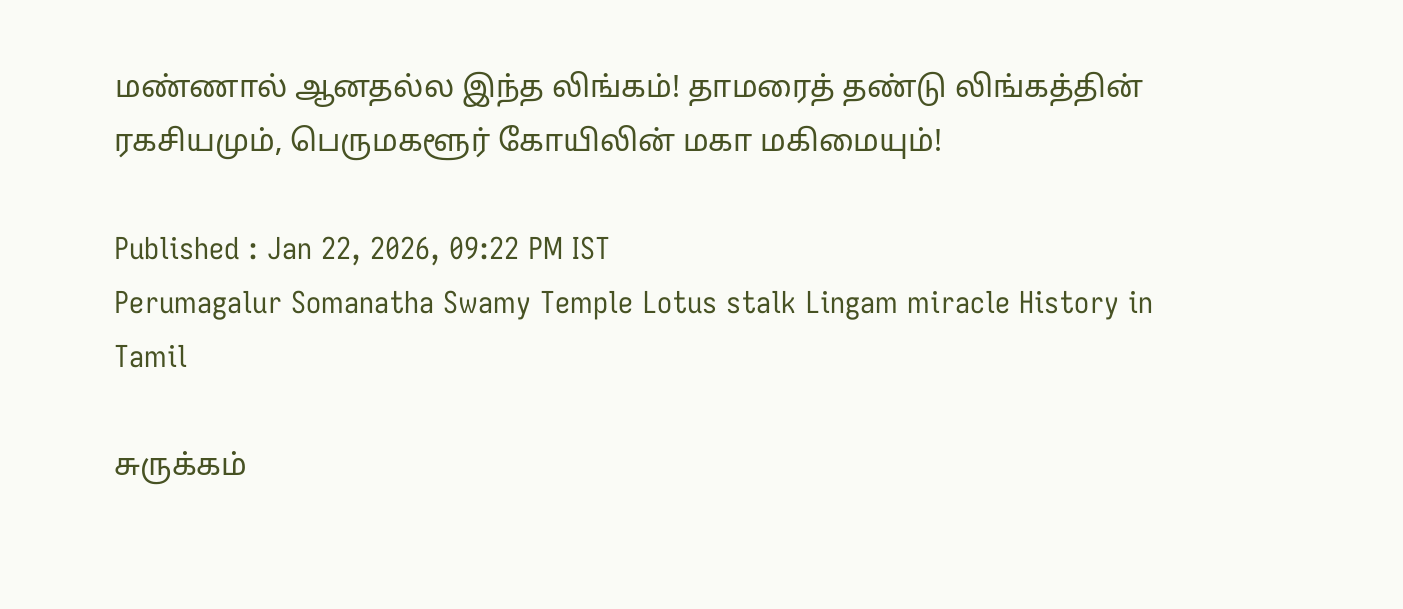மண்ணால் ஆனதல்ல இந்த லிங்கம்! தாமரைத் தண்டு லிங்கத்தின் ரகசியமும், பெருமகளூர் கோயிலின் மகா மகிமையும்!

Published : Jan 22, 2026, 09:22 PM IST
Perumagalur Somanatha Swamy Temple Lotus stalk Lingam miracle History in Tamil

சுருக்கம்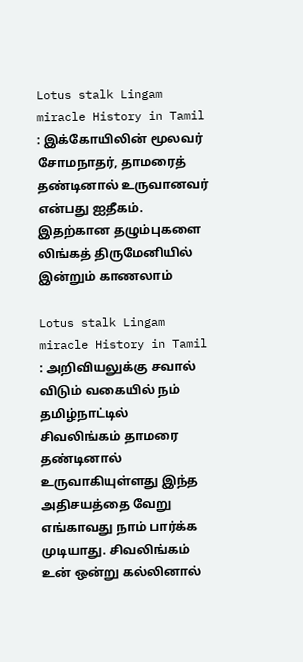Lotus stalk Lingam miracle History in Tamil : இக்கோயிலின் மூலவர் சோமநாதர், தாமரைத் தண்டினால் உருவானவர் என்பது ஐதீகம். இதற்கான தழும்புகளை லிங்கத் திருமேனியில் இன்றும் காணலாம்

Lotus stalk Lingam miracle History in Tamil : அறிவியலுக்கு சவால் விடும் வகையில் நம் தமிழ்நாட்டில் சிவலிங்கம் தாமரை தண்டினால் உருவாகியுள்ளது இந்த அதிசயத்தை வேறு எங்காவது நாம் பார்க்க முடியாது. சிவலிங்கம் உன் ஒன்று கல்லினால்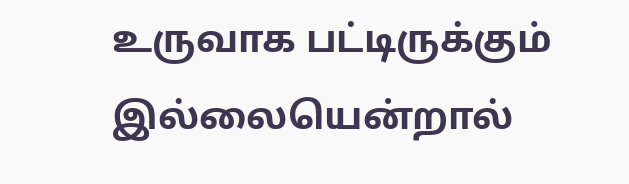உருவாக பட்டிருக்கும் இல்லையென்றால்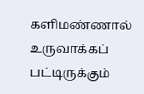களிமண்ணால் உருவாக்கப் பட்டிருக்கும்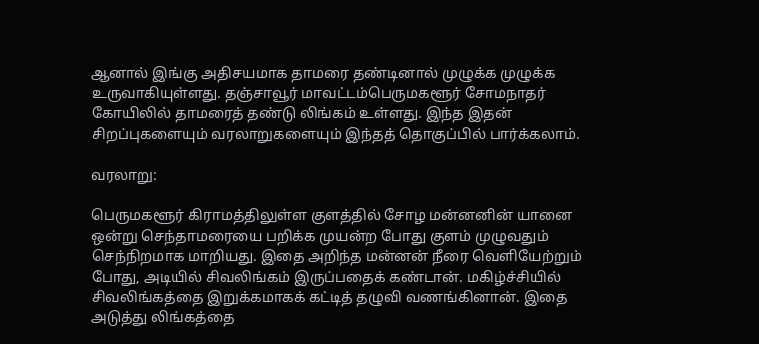ஆனால் இங்கு அதிசயமாக தாமரை தண்டினால் முழுக்க முழுக்க உருவாகியுள்ளது. தஞ்சாவூர் மாவட்டம்பெருமகளூர் சோமநாதர் கோயிலில் தாமரைத் தண்டு லிங்கம் உள்ளது. இந்த இதன் சிறப்புகளையும் வரலாறுகளையும் இந்தத் தொகுப்பில் பார்க்கலாம்.

வரலாறு:

பெருமகளூர் கிராமத்திலுள்ள குளத்தில் சோழ மன்னனின் யானை ஒன்று செந்தாமரையை பறிக்க முயன்ற போது குளம் முழுவதும் செந்நிறமாக மாறியது. இதை அறிந்த மன்னன் நீரை வெளியேற்றும் போது, அடியில் சிவலிங்கம் இருப்பதைக் கண்டான். மகிழ்ச்சியில் சிவலிங்கத்தை இறுக்கமாகக் கட்டித் தழுவி வணங்கினான். இதை அடுத்து லிங்கத்தை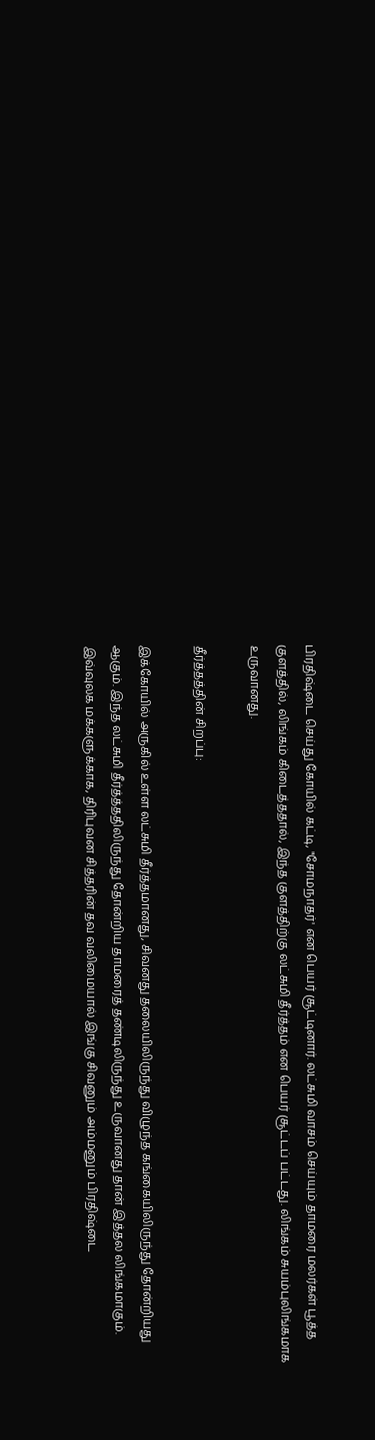பிரதிஷ்டை செய்து கோயில் கட்டி, "சோமநாதர்' என பெயர் சூட்டினார். லட்சுமி வாசம் செய்யும் தாமரை மலர்கள் பூத்த குளத்தில், லிங்கம் கிடைத்ததால், இந்த குளத்திற்கு லட்சுமி தீர்த்தம் என பெயர் சூட்டப் பட்டது. லிங்கம் சுயம்புலிங்கமாக உருவானது.

தீர்த்தத்தின் சிறப்பு:

இக்கோயில் அருகில் உள்ள லட்சுமி தீர்த்தமானது, சிவனது தலையிலிருந்து விழுந்த கங்கையிலிருந்து தோன்றியது ஆகும். இந்த லட்சுமி தீர்த்த்ததிலிருந்து தோன்றிய தாமரைத் தண்டிலிருந்து உருவானது தான் இத்தல லிங்கமாகும். இவ்வுலக மக்களுக்காக, திரிபுவன சித்தரின் தவ வலிமையால் இங்கு சிவனும் அம்மனும் பிரதிஷ்டை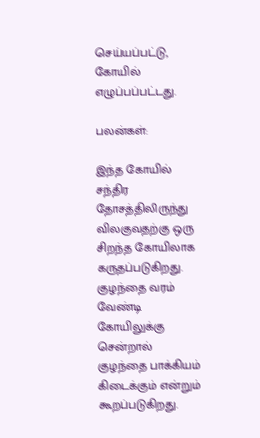செய்யப்பட்டு, கோயில் எழுப்பப்பட்டது.

பலன்கள்:

இந்த கோயில் சந்திர தோசத்திலிருந்து விலகுவதற்கு ஒரு சிறந்த கோயிலாக கருதப்படுகிறது. குழந்தை வரம் வேண்டி கோயிலுக்கு சென்றால் குழந்தை பாக்கியம் கிடைக்கும் என்றும் கூறப்படுகிறது.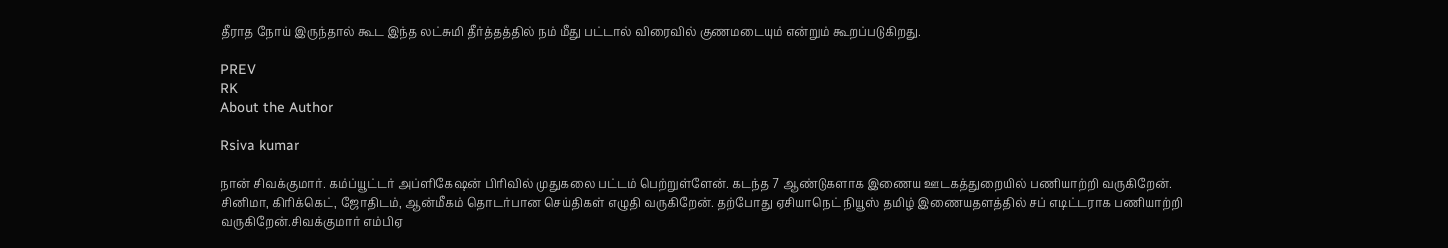தீராத நோய் இருந்தால் கூட இந்த லட்சுமி தீர்த்தத்தில் நம் மீது பட்டால் விரைவில் குணமடையும் என்றும் கூறப்படுகிறது.

PREV
RK
About the Author

Rsiva kumar

நான் சிவக்குமார். கம்ப்யூட்டர் அப்ளிகேஷன் பிரிவில் முதுகலை பட்டம் பெற்றுள்ளேன். கடந்த 7 ஆண்டுகளாக இணைய ஊடகத்துறையில் பணியாற்றி வருகிறேன். சினிமா, கிரிக்கெட், ஜோதிடம், ஆன்மீகம் தொடர்பான செய்திகள் எழுதி வருகிறேன். தற்போது ஏசியாநெட் நியூஸ் தமிழ் இணையதளத்தில் சப் எடிட்டராக பணியாற்றி வருகிறேன்.சிவக்குமார் எம்பிஏ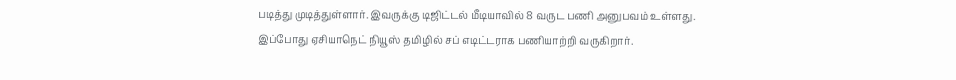படித்து முடித்துள்ளார். இவருக்கு டிஜிட்டல் மீடியாவில் 8 வருட பணி அனுபவம் உள்ளது. இப்போது ஏசியாநெட் நியூஸ் தமிழில் சப் எடிட்டராக பணியாற்றி வருகிறார்.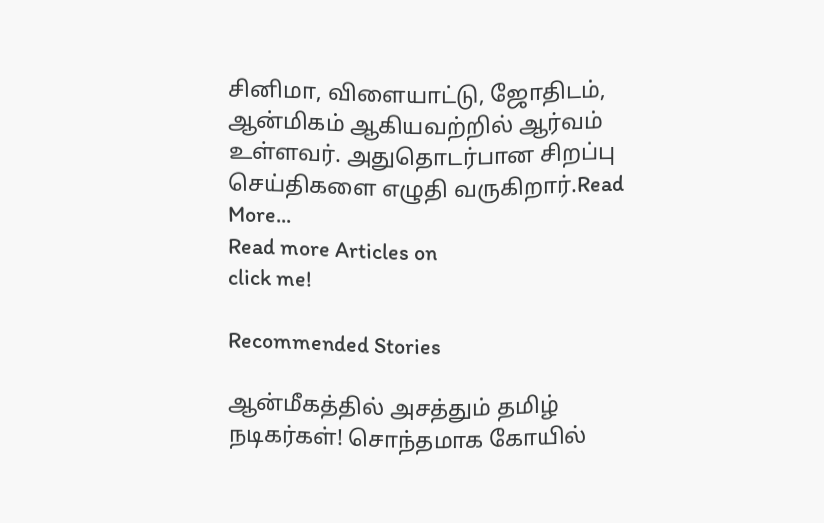சினிமா, விளையாட்டு, ஜோதிடம், ஆன்மிகம் ஆகியவற்றில் ஆர்வம் உள்ளவர். அதுதொடர்பான சிறப்பு செய்திகளை எழுதி வருகிறார்.Read More...
Read more Articles on
click me!

Recommended Stories

ஆன்மீகத்தில் அசத்தும் தமிழ் நடிகர்கள்! சொந்தமாக கோயில்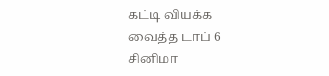கட்டி வியக்க வைத்த டாப் 6 சினிமா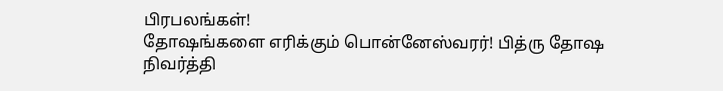பிரபலங்கள்!
தோஷங்களை எரிக்கும் பொன்னேஸ்வரர்! பித்ரு தோஷ நிவர்த்தி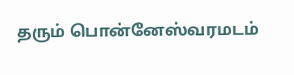தரும் பொன்னேஸ்வரமடம்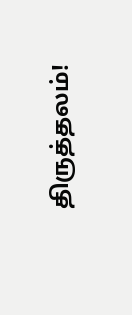திருத்தலம்!